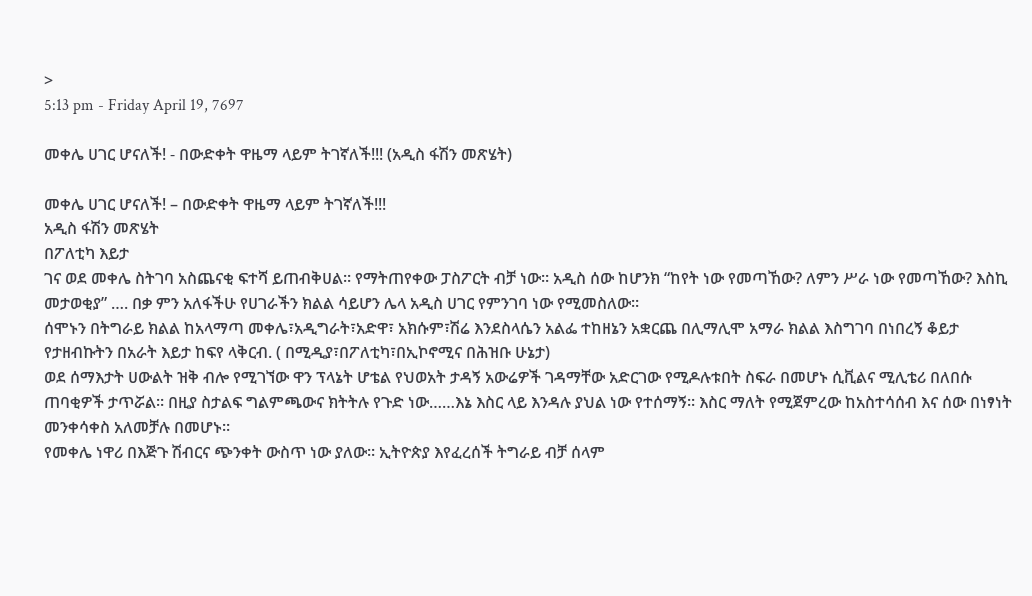>
5:13 pm - Friday April 19, 7697

መቀሌ ሀገር ሆናለች! - በውድቀት ዋዜማ ላይም ትገኛለች!!! (አዲስ ፋሽን መጽሄት)

መቀሌ ሀገር ሆናለች! – በውድቀት ዋዜማ ላይም ትገኛለች!!!
አዲስ ፋሽን መጽሄት
በፖለቲካ እይታ
ገና ወደ መቀሌ ስትገባ አስጨናቂ ፍተሻ ይጠብቅሀል። የማትጠየቀው ፓስፖርት ብቻ ነው። አዲስ ሰው ከሆንክ “ከየት ነው የመጣኸው? ለምን ሥራ ነው የመጣኸው? እስኪ መታወቂያ” …. በቃ ምን አለፋችሁ የሀገራችን ክልል ሳይሆን ሌላ አዲስ ሀገር የምንገባ ነው የሚመስለው።
ሰሞኑን በትግራይ ክልል ከአላማጣ መቀሌ፣አዲግራት፣አድዋ፣ አክሱም፣ሽሬ እንደስላሴን አልፌ ተከዘኔን አቋርጨ በሊማሊሞ አማራ ክልል እስግገባ በነበረኝ ቆይታ የታዘብኩትን በአራት እይታ ከፍየ ላቅርብ. ( በሚዲያ፣በፖለቲካ፣በኢኮኖሚና በሕዝቡ ሁኔታ)
ወደ ሰማእታት ሀውልት ዝቅ ብሎ የሚገኘው ዋን ፕላኔት ሆቴል የህወአት ታዳኝ አውሬዎች ገዳማቸው አድርገው የሚዶሉቱበት ስፍራ በመሆኑ ሲቪልና ሚሊቴሪ በለበሱ ጠባቂዎች ታጥሯል። በዚያ ስታልፍ ግልምጫውና ክትትሉ የጉድ ነው……እኔ እስር ላይ እንዳሉ ያህል ነው የተሰማኝ። እስር ማለት የሚጀምረው ከአስተሳሰብ እና ሰው በነፃነት መንቀሳቀስ አለመቻሉ በመሆኑ።
የመቀሌ ነዋሪ በእጅጉ ሽብርና ጭንቀት ውስጥ ነው ያለው። ኢትዮጵያ እየፈረሰች ትግራይ ብቻ ሰላም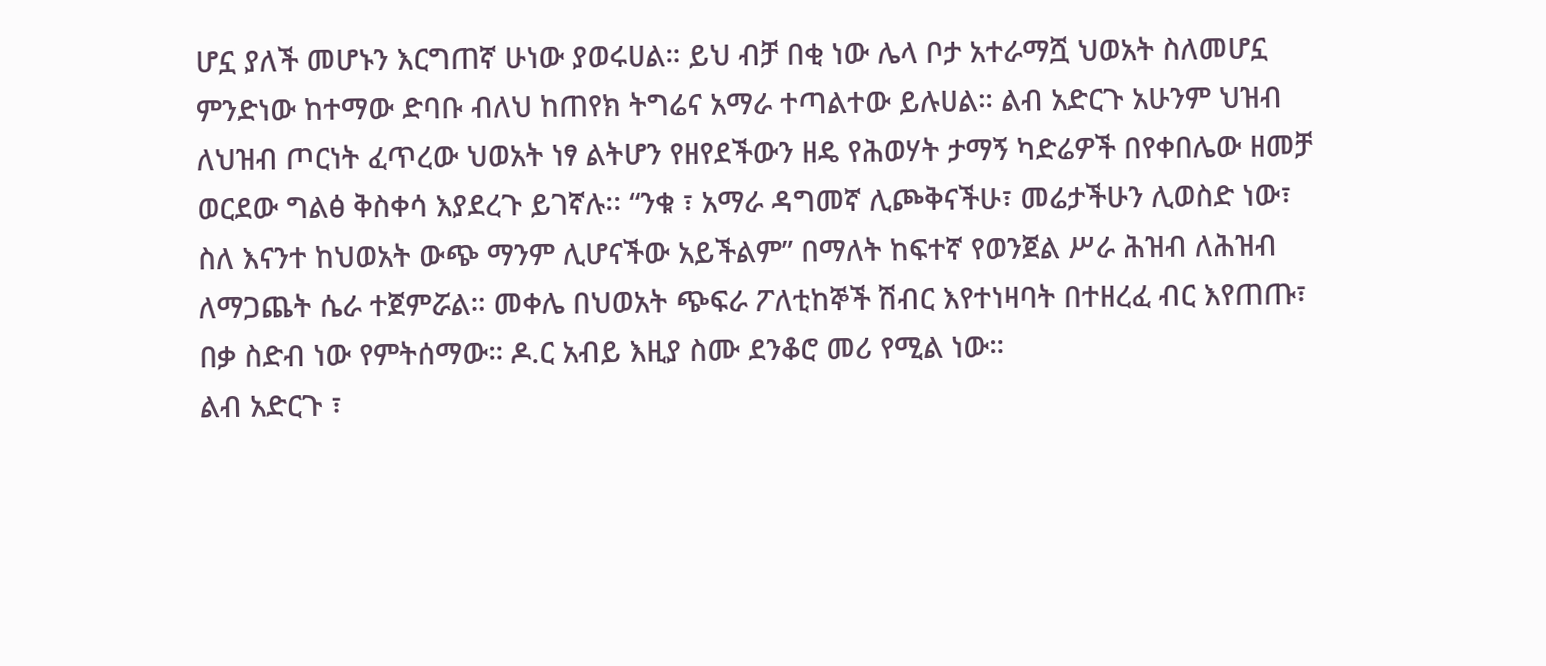ሆኗ ያለች መሆኑን እርግጠኛ ሁነው ያወሩሀል። ይህ ብቻ በቂ ነው ሌላ ቦታ አተራማሿ ህወአት ስለመሆኗ ምንድነው ከተማው ድባቡ ብለህ ከጠየክ ትግሬና አማራ ተጣልተው ይሉሀል። ልብ አድርጉ አሁንም ህዝብ ለህዝብ ጦርነት ፈጥረው ህወአት ነፃ ልትሆን የዘየደችውን ዘዴ የሕወሃት ታማኝ ካድሬዎች በየቀበሌው ዘመቻ ወርደው ግልፅ ቅስቀሳ እያደረጉ ይገኛሉ፡፡ “ንቁ ፣ አማራ ዳግመኛ ሊጮቅናችሁ፣ መሬታችሁን ሊወስድ ነው፣ ስለ እናንተ ከህወአት ውጭ ማንም ሊሆናችው አይችልም” በማለት ከፍተኛ የወንጀል ሥራ ሕዝብ ለሕዝብ ለማጋጨት ሴራ ተጀምሯል። መቀሌ በህወአት ጭፍራ ፖለቲከኞች ሽብር እየተነዛባት በተዘረፈ ብር እየጠጡ፣ በቃ ስድብ ነው የምትሰማው። ዶ.ር አብይ እዚያ ስሙ ደንቆሮ መሪ የሚል ነው።
ልብ አድርጉ ፣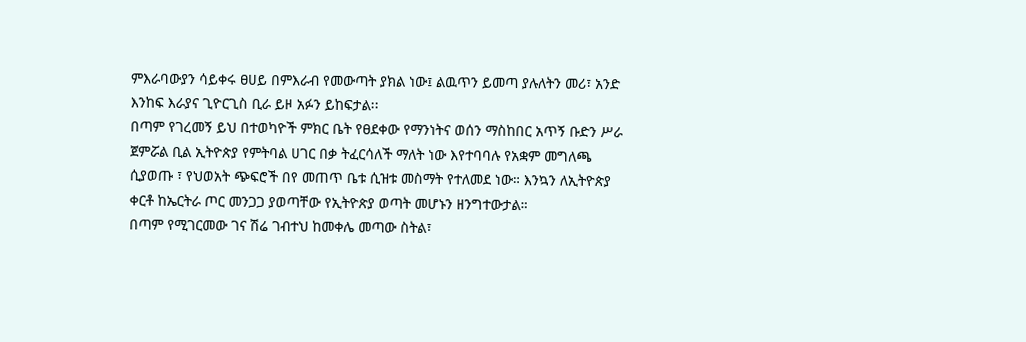ምእራባውያን ሳይቀሩ ፀሀይ በምእራብ የመውጣት ያክል ነው፤ ልዉጥን ይመጣ ያሉለትን መሪ፣ አንድ እንከፍ እራያና ጊዮርጊስ ቢራ ይዞ አፉን ይከፍታል፡፡
በጣም የገረመኝ ይህ በተወካዮች ምክር ቤት የፀደቀው የማንነትና ወሰን ማስከበር አጥኝ ቡድን ሥራ ጀምሯል ቢል ኢትዮጵያ የምትባል ሀገር በቃ ትፈርሳለች ማለት ነው እየተባባሉ የአቋም መግለጫ ሲያወጡ ፣ የህወአት ጭፍሮች በየ መጠጥ ቤቱ ሲዝቱ መስማት የተለመደ ነው። እንኳን ለኢትዮጵያ ቀርቶ ከኤርትራ ጦር መንጋጋ ያወጣቸው የኢትዮጵያ ወጣት መሆኑን ዘንግተውታል።
በጣም የሚገርመው ገና ሽሬ ገብተህ ከመቀሌ መጣው ስትል፣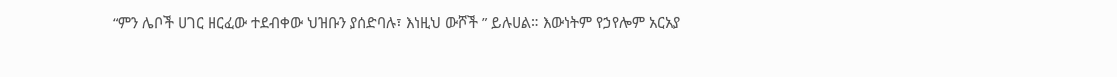“ምን ሌቦች ሀገር ዘርፈው ተደብቀው ህዝቡን ያሰድባሉ፣ እነዚህ ውሾች ” ይሉሀል። እውነትም የኃየሎም አርአያ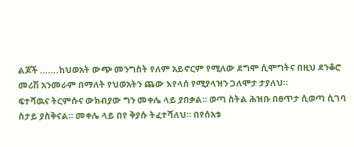ልጆች …….ከህወአት ውጭ መንግስት የለም አይኖርም የሚለው ደግሞ ሲሞግትና በዚህ ደንቆሮ መሪሽ አንመራም በማለት የህወአትን ጨው እየላሰ የሚያላዝን ጋለሞታ ታያለህ።
ፍተሻዉና ትርምሱና ውክብያው ግን መቀሌ ላይ ያበቃል። ወጣ ስትል ሕዝቡ በፀጥታ ሲወጣ ሲገባ ስታይ ያስቅናል። መቀሌ ላይ በየ ቅያሱ ትፈተሻለህ። በየሰአቱ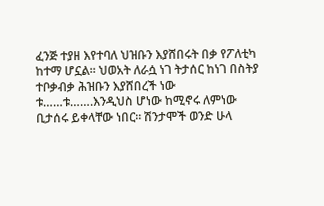ፈንጅ ተያዘ እየተባለ ህዝቡን እያሸበሩት በቃ የፖለቲካ ከተማ ሆኗል። ህወአት ለራሷ ነገ ትታሰር ከነገ በስትያ ተቦቃብቃ ሕዝቡን እያሸበረች ነው ቱ……ቱ…….እንዲህስ ሆነው ከሚኖሩ ለምነው ቢታሰሩ ይቀላቸው ነበር። ሽንታሞች ወንድ ሁላ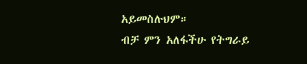አይመስሉህም።
ብቻ ምን አለፋችሁ የትግራይ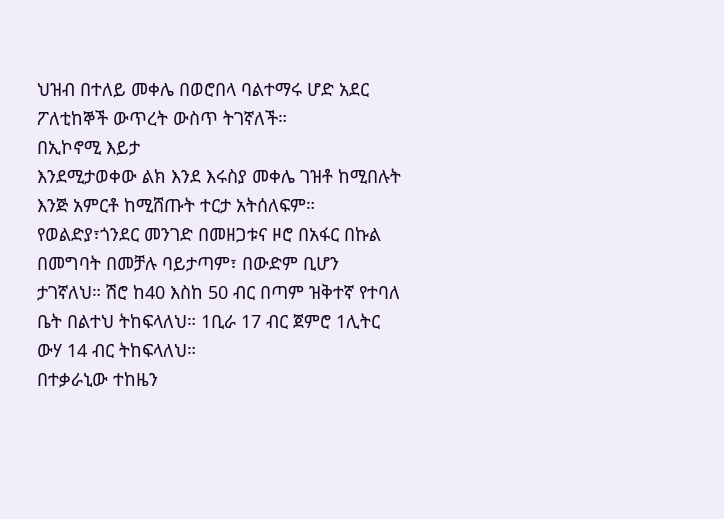ህዝብ በተለይ መቀሌ በወሮበላ ባልተማሩ ሆድ አደር ፖለቲከኞች ውጥረት ውስጥ ትገኛለች።
በኢኮኖሚ እይታ
እንደሚታወቀው ልክ እንደ እሩስያ መቀሌ ገዝቶ ከሚበሉት እንጅ አምርቶ ከሚሸጡት ተርታ አትሰለፍም። የወልድያ፣ጎንደር መንገድ በመዘጋቱና ዞሮ በአፋር በኩል በመግባት በመቻሉ ባይታጣም፣ በውድም ቢሆን ታገኛለህ። ሽሮ ከ40 እስከ 50 ብር በጣም ዝቅተኛ የተባለ ቤት በልተህ ትከፍላለህ። 1ቢራ 17 ብር ጀምሮ 1ሊትር ውሃ 14 ብር ትከፍላለህ።
በተቃራኒው ተከዜን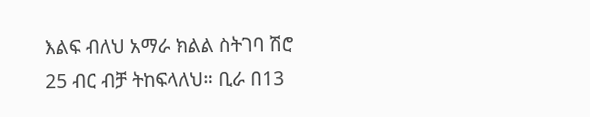እልፍ ብለህ አማራ ክልል ስትገባ ሽሮ 25 ብር ብቻ ትከፍላለህ። ቢራ በ13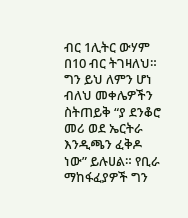ብር 1ሊትር ውሃም በ10 ብር ትገዛለህ።
ግን ይህ ለምን ሆነ ብለህ መቀሌዎችን ስትጠይቅ “ያ ደንቆሮ መሪ ወደ ኤርትራ እንዲጫን ፈቅዶ ነው” ይሉሀል። የቢራ ማከፋፈያዎች ግን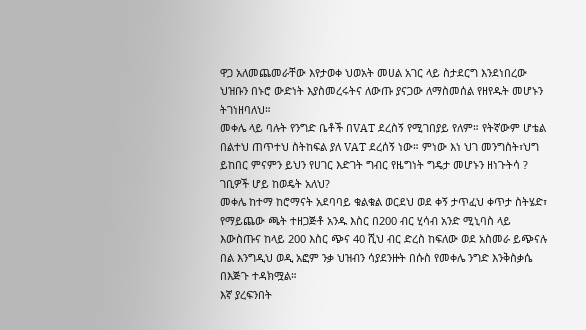ዋጋ አለመጨመራቸው እየታወቀ ህወአት መሀል አገር ላይ ስታደርግ እንደነበረው ህዝቡን በኑሮ ውድነት እያስመረሩትና ለውጡ ያናጋው ለማስመሰል የዘየዱት መሆኑን ትገነዘባለህ።
መቀሌ ላይ ባሉት የንግድ ቤቶች በVAT ደረስኝ የሚገበያይ የለም። የትኛውም ሆቴል በልተህ ጠጥተህ ስትከፍል ያለ VAT ደረሰኝ ነው። ምነው እነ ህገ መንግስት፣ህግ ይከበር ምናምን ይህን የሀገር እድገት ግብር የዜግነት ግዴታ መሆኑን ዘነጉትሳ ? ገቢዎች ሆይ ከወዴት አለህ?
መቀሌ ከተማ ከሮማናት አደባባይ ቁልቁል ወርደህ ወደ ቀኝ ታጥፈህ ቀጥታ ስትሄድ፣ የማይጨው ጫት ተዘጋጅቶ አንዱ እስር በ200 ብር ሂሳብ አንድ ሚኒባስ ላይ እውስጡና ከላይ 200 እስር ጭና 40 ሺህ ብር ድረስ ከፍለው ወደ አስመራ ይጭናሉ በል እንግዲህ ወዲ አፎም ንቃ ህዝብን ሳያደንዙት በሱስ የመቀሌ ንግድ እንቅስቃሴ በእጅጉ ተዳክሟል።
እኛ ያረፍንበት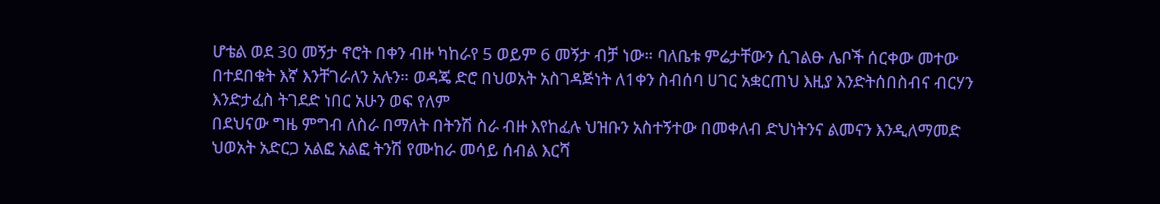ሆቴል ወደ 30 መኝታ ኖሮት በቀን ብዙ ካከራየ 5 ወይም 6 መኝታ ብቻ ነው። ባለቤቱ ምሬታቸውን ሲገልፁ ሌቦች ሰርቀው መተው በተደበቁት እኛ እንቸገራለን አሉን። ወዳጄ ድሮ በህወአት አስገዳጅነት ለ1ቀን ስብሰባ ሀገር አቋርጠህ እዚያ እንድትሰበስብና ብርሃን እንድታፈስ ትገደድ ነበር አሁን ወፍ የለም
በደህናው ግዜ ምግብ ለስራ በማለት በትንሽ ስራ ብዙ እየከፈሉ ህዝቡን አስተኝተው በመቀለብ ድህነትንና ልመናን እንዲለማመድ ህወአት አድርጋ አልፎ አልፎ ትንሽ የሙከራ መሳይ ሰብል እርሻ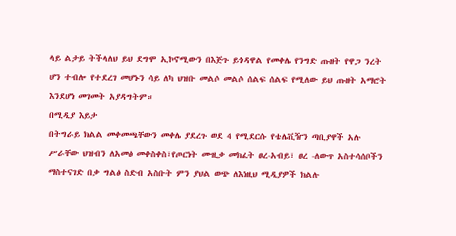ላይ ልታይ ትችላለህ ይህ ደግሞ ኢኮኖሚውን በእጅጉ ይጎዳዋል የመቀሌ የንግድ ጡዘት የዋጋ ንረት ሆን ተብሎ የተደረገ መሆኑን ሳይ ለካ ህዝቡ መልሶ መልሶ ሰልፍ ሰልፍ የሚለው ይህ ጡዘት አማሮት እንደሆነ መገመት አያዳግትም።
በሚዲያ እይታ
በትግራይ ክልል መቀመጫቸውን መቀሌ ያደረጉ ወደ 4 የሚደርሱ የቴሌቪዥን ጣቢያዋች አሉ ሥራቸው ህዝብን ለአመፅ መቀስቀስ፣የጦርነት ሙዚቃ መክፈት ፀረ-አብይ፣ ፀረ -ለውጥ አስተሳሰቦችን ማስተናገድ በቃ ግልፅ ስድብ አስቡት ምን ያህል ወጭ ለእነዚህ ሚዲያዎች ክልሉ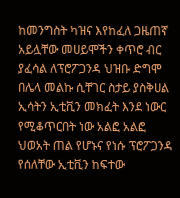ከመንግስት ካዝና እየከፈለ ጋዜጠኛ አይሏቸው መሀይሞችን ቀጥሮ ብር ያፈሳል ለፕሮፖጋንዳ ህዝቡ ድግሞ በሌላ መልኩ ሲቸገር ስታይ ያስቅሀል ኢሳትን ኢቲቪን መክፈት እንደ ነውር የሚቆጥርበት ነው አልፎ አልፎ ህወአት ጠል የሆኑና የነሱ ፕሮፖጋንዳ የሰለቸው ኢቲቪን ከፍተው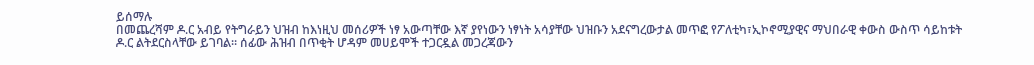ይሰማሉ
በመጨረሻም ዶ.ር አብይ የትግራይን ህዝብ ከእነዚህ መሰሪዎች ነፃ አውጣቸው እኛ ያየነውን ነፃነት አሳያቸው ህዝቡን አደናግረውታል መጥፎ የፖለቲካ፣ኢኮኖሚያዊና ማህበራዊ ቀውስ ውስጥ ሳይከቱት ዶ.ር ልትደርስላቸው ይገባል። ሰፊው ሕዝብ በጥቂት ሆዳም መሀይሞች ተጋርዷል መጋረጃውን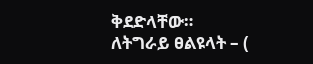ቅደድላቸው።
ለትግራይ ፀልዩላት – (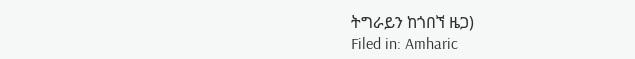ትግራይን ከጎበኘ ዜጋ)
Filed in: Amharic